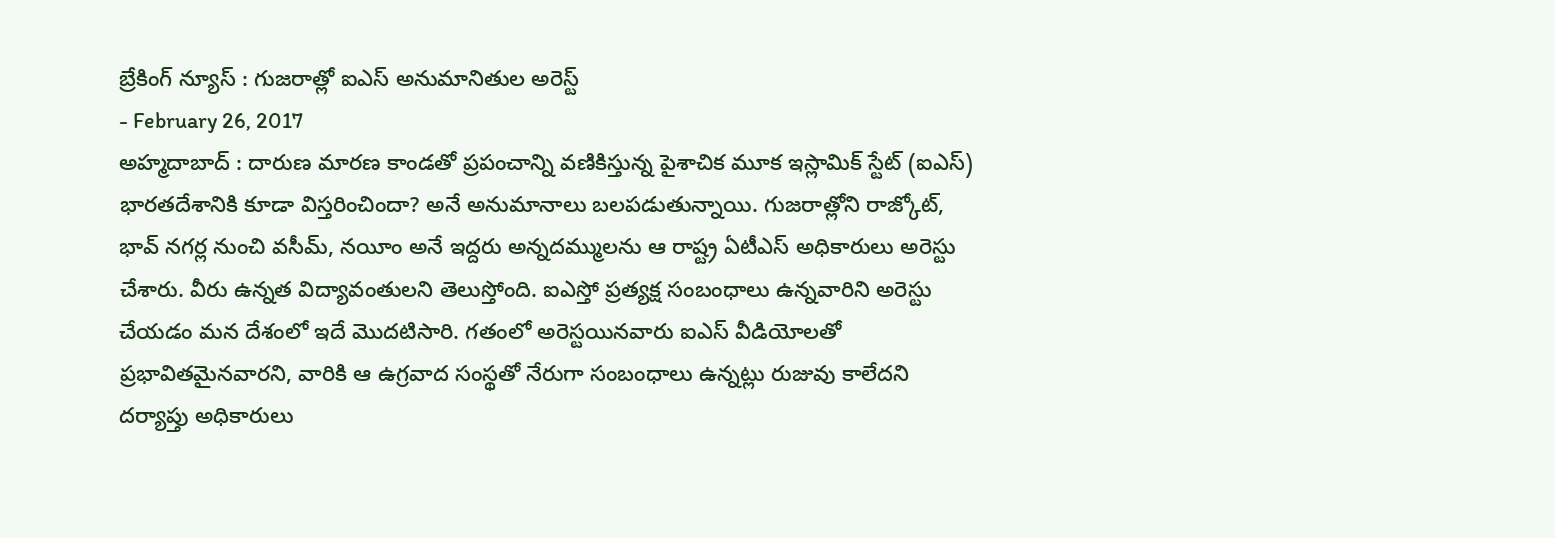బ్రేకింగ్ న్యూస్ : గుజరాత్లో ఐఎస్ అనుమానితుల అరెస్ట్
- February 26, 2017
అహ్మదాబాద్ : దారుణ మారణ కాండతో ప్రపంచాన్ని వణికిస్తున్న పైశాచిక మూక ఇస్లామిక్ స్టేట్ (ఐఎస్) భారతదేశానికి కూడా విస్తరించిందా? అనే అనుమానాలు బలపడుతున్నాయి. గుజరాత్లోని రాజ్కోట్, భావ్ నగర్ల నుంచి వసీమ్, నయీం అనే ఇద్దరు అన్నదమ్ములను ఆ రాష్ట్ర ఏటీఎస్ అధికారులు అరెస్టు చేశారు. వీరు ఉన్నత విద్యావంతులని తెలుస్తోంది. ఐఎస్తో ప్రత్యక్ష సంబంధాలు ఉన్నవారిని అరెస్టు చేయడం మన దేశంలో ఇదే మొదటిసారి. గతంలో అరెస్టయినవారు ఐఎస్ వీడియోలతో ప్రభావితమైనవారని, వారికి ఆ ఉగ్రవాద సంస్థతో నేరుగా సంబంధాలు ఉన్నట్లు రుజువు కాలేదని దర్యాప్తు అధికారులు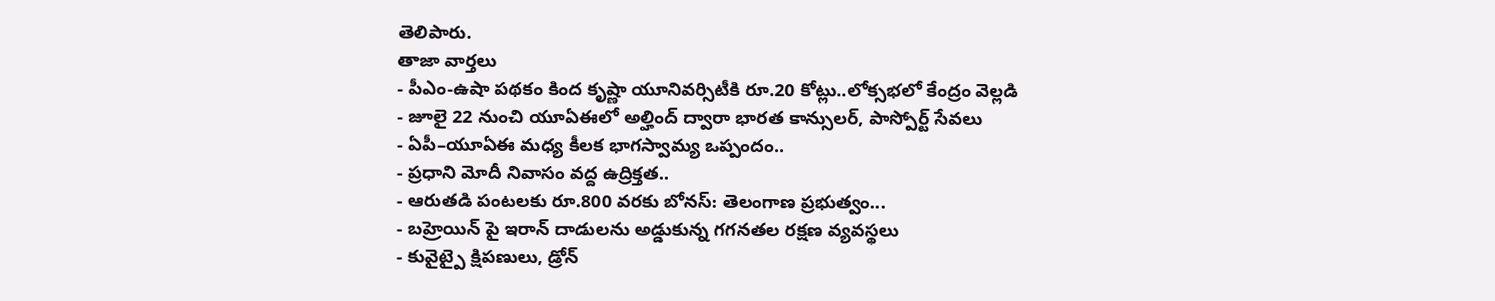తెలిపారు.
తాజా వార్తలు
- పీఎం-ఉషా పథకం కింద కృష్ణా యూనివర్సిటీకి రూ.20 కోట్లు..లోక్సభలో కేంద్రం వెల్లడి
- జూలై 22 నుంచి యూఏఈలో అల్హింద్ ద్వారా భారత కాన్సులర్, పాస్పోర్ట్ సేవలు
- ఏపీ–యూఏఈ మధ్య కీలక భాగస్వామ్య ఒప్పందం..
- ప్రధాని మోదీ నివాసం వద్ద ఉద్రిక్తత..
- ఆరుతడి పంటలకు రూ.800 వరకు బోనస్: తెలంగాణ ప్రభుత్వం...
- బహ్రెయిన్ పై ఇరాన్ దాడులను అడ్డుకున్న గగనతల రక్షణ వ్యవస్థలు
- కువైట్పై క్షిపణులు, డ్రోన్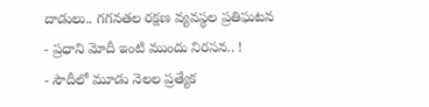దాడులు.. గగనతల రక్షణ వ్యవస్థల ప్రతిఘటన
- ప్రధాని మోదీ ఇంటి ముందు నిరసన.. !
- సౌదీలో మూడు నెలల ప్రత్యేక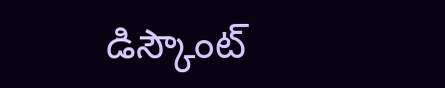డిస్కౌంట్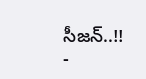సీజన్..!!
-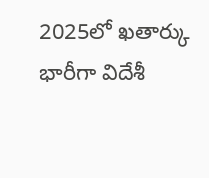2025లో ఖతార్కు భారీగా విదేశీ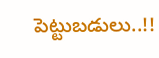పెట్టుబడులు..!!